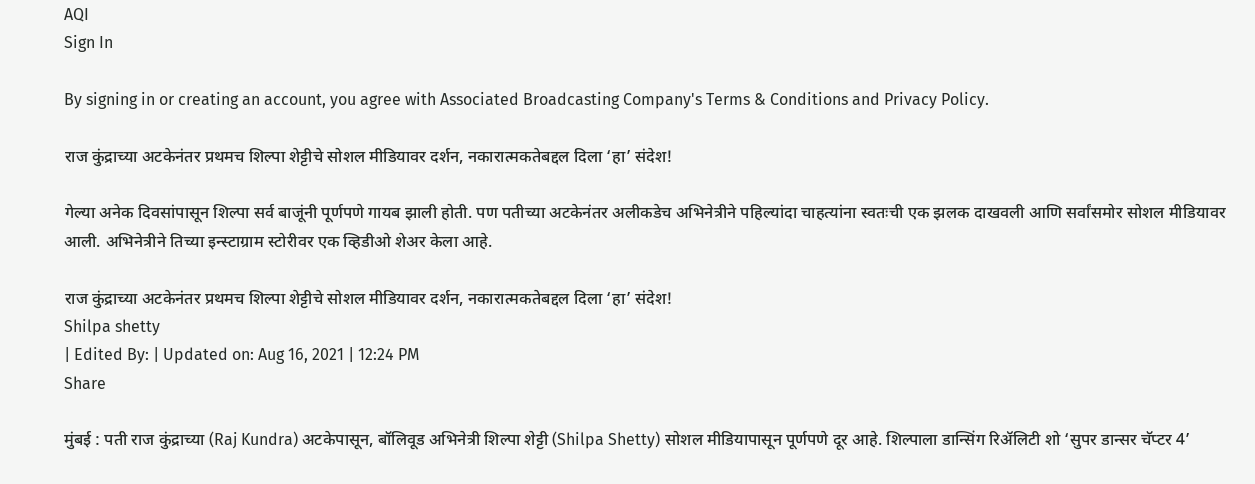AQI
Sign In

By signing in or creating an account, you agree with Associated Broadcasting Company's Terms & Conditions and Privacy Policy.

राज कुंद्राच्या अटकेनंतर प्रथमच शिल्पा शेट्टीचे सोशल मीडियावर दर्शन, नकारात्मकतेबद्दल दिला ‘हा’ संदेश!

गेल्या अनेक दिवसांपासून शिल्पा सर्व बाजूंनी पूर्णपणे गायब झाली होती. पण पतीच्या अटकेनंतर अलीकडेच अभिनेत्रीने पहिल्यांदा चाहत्यांना स्वतःची एक झलक दाखवली आणि सर्वांसमोर सोशल मीडियावर आली. अभिनेत्रीने तिच्या इन्स्टाग्राम स्टोरीवर एक व्हिडीओ शेअर केला आहे.

राज कुंद्राच्या अटकेनंतर प्रथमच शिल्पा शेट्टीचे सोशल मीडियावर दर्शन, नकारात्मकतेबद्दल दिला ‘हा’ संदेश!
Shilpa shetty
| Edited By: | Updated on: Aug 16, 2021 | 12:24 PM
Share

मुंबई : पती राज कुंद्राच्या (Raj Kundra) अटकेपासून, बॉलिवूड अभिनेत्री शिल्पा शेट्टी (Shilpa Shetty) सोशल मीडियापासून पूर्णपणे दूर आहे. शिल्पाला डान्सिंग रिॲलिटी शो ‘सुपर डान्सर चॅप्टर 4’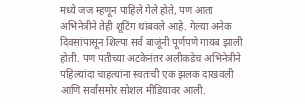मध्ये जज म्हणून पाहिले गेले होते, पण आता अभिनेत्रीने तेही शूटिंग थांबवले आहे. गेल्या अनेक दिवसांपासून शिल्पा सर्व बाजूंनी पूर्णपणे गायब झाली होती. पण पतीच्या अटकेनंतर अलीकडेच अभिनेत्रीने पहिल्यांदा चाहत्यांना स्वतःची एक झलक दाखवली आणि सर्वांसमोर सोशल मीडियावर आली.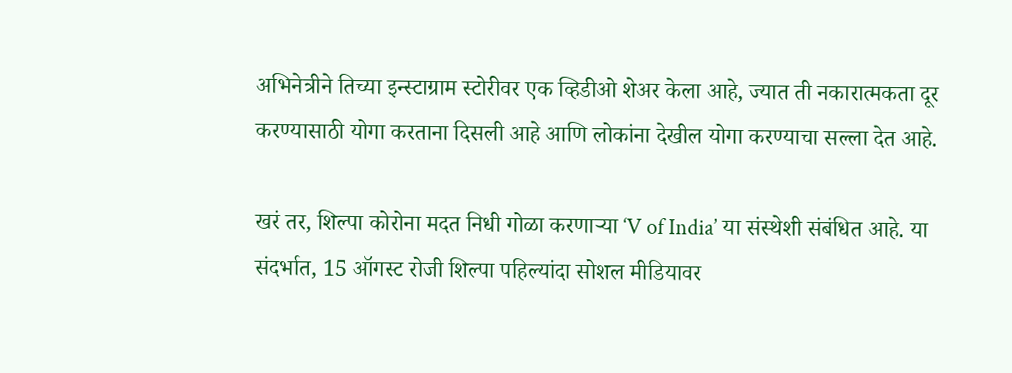अभिनेत्रीने तिच्या इन्स्टाग्राम स्टोरीवर एक व्हिडीओ शेअर केला आहे, ज्यात ती नकारात्मकता दूर करण्यासाठी योगा करताना दिसली आहे आणि लोकांना देखील योगा करण्याचा सल्ला देत आहे.

खरं तर, शिल्पा कोरोना मदत निधी गोळा करणाऱ्या ‘V of India’ या संस्थेशी संबंधित आहे. या संदर्भात, 15 ऑगस्ट रोजी शिल्पा पहिल्यांदा सोशल मीडियावर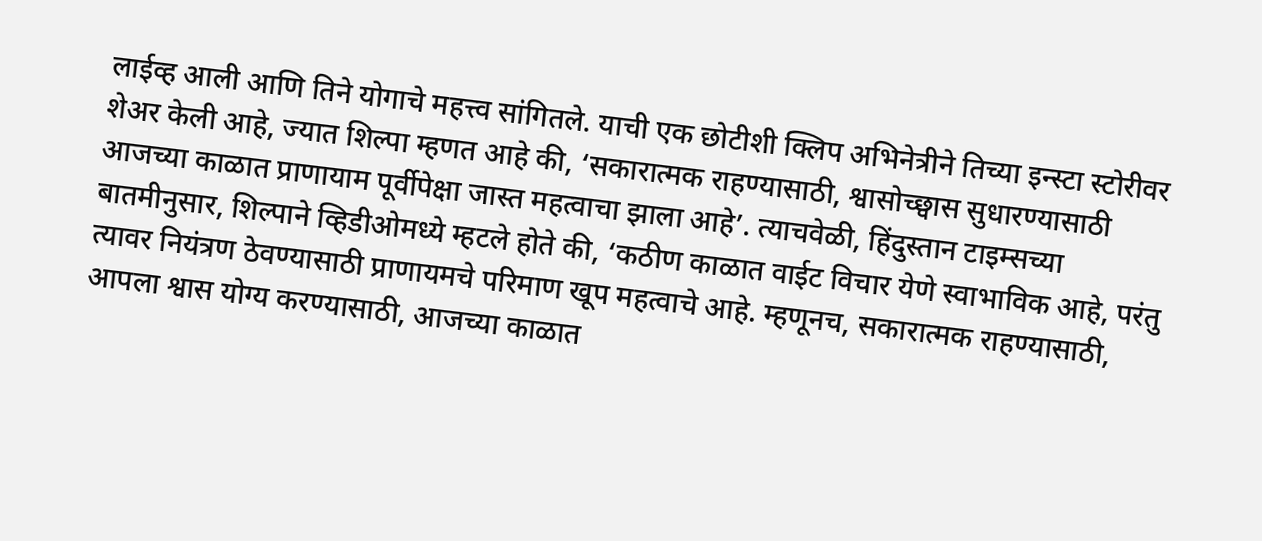लाईव्ह आली आणि तिने योगाचे महत्त्व सांगितले. याची एक छोटीशी क्लिप अभिनेत्रीने तिच्या इन्स्टा स्टोरीवर शेअर केली आहे, ज्यात शिल्पा म्हणत आहे की, ‘सकारात्मक राहण्यासाठी, श्वासोच्छ्वास सुधारण्यासाठी आजच्या काळात प्राणायाम पूर्वीपेक्षा जास्त महत्वाचा झाला आहे’. त्याचवेळी, हिंदुस्तान टाइम्सच्या बातमीनुसार, शिल्पाने व्हिडीओमध्ये म्हटले होते की, ‘कठीण काळात वाईट विचार येणे स्वाभाविक आहे, परंतु त्यावर नियंत्रण ठेवण्यासाठी प्राणायमचे परिमाण खूप महत्वाचे आहे. म्हणूनच, सकारात्मक राहण्यासाठी, आपला श्वास योग्य करण्यासाठी, आजच्या काळात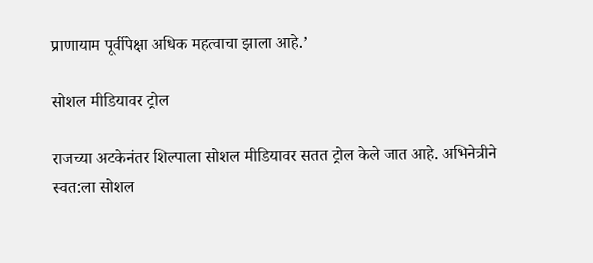प्राणायाम पूर्वीपेक्षा अधिक महत्वाचा झाला आहे.’

सोशल मीडियावर ट्रोल

राजच्या अटकेनंतर शिल्पाला सोशल मीडियावर सतत ट्रोल केले जात आहे. अभिनेत्रीने स्वत:ला सोशल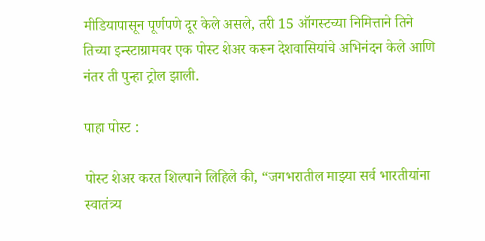मीडियापासून पूर्णपणे दूर केले असले, तरी 15 ऑगस्टच्या निमित्ताने तिने तिच्या इन्स्टाग्रामवर एक पोस्ट शेअर करून देशवासियांचे अभिनंदन केले आणि नंतर ती पुन्हा ट्रोल झाली.

पाहा पोस्ट :

पोस्ट शेअर करत शिल्पाने लिहिले की, “जगभरातील माझ्या सर्व भारतीयांना स्वातंत्र्य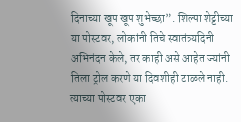दिनाच्या खूप खूप शुभेच्छा”. शिल्पा शेट्टीच्या या पोस्टवर, लोकांनी तिचे स्वातंत्र्यदिनी अभिनंदन केले, तर काही असे आहेत ज्यांनी तिला ट्रोल करणे या दिवशीही टाळले नाही. त्याच्या पोस्टवर एका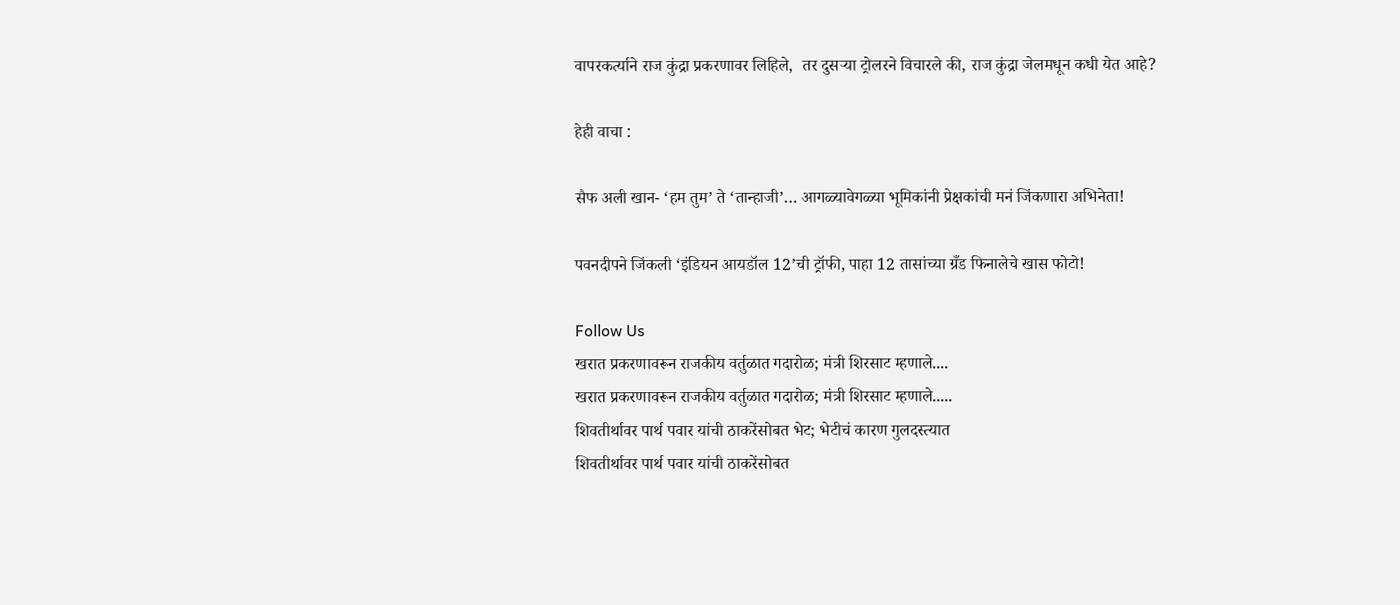वापरकर्त्याने राज कुंद्रा प्रकरणावर लिहिले,  तर दुसऱ्या ट्रोलरने विचारले की, राज कुंद्रा जेलमधून कधी येत आहे?

हेही वाचा :

सैफ अली खान- ‘हम तुम’ ते ‘तान्हाजी’… आगळ्यावेगळ्या भूमिकांनी प्रेक्षकांची मनं जिंकणारा अभिनेता!

पवनदीपने जिंकली ‘इंडियन आयडॉल 12’ची ट्रॉफी, पाहा 12 तासांच्या ग्रँड फिनालेचे खास फोटो!

Follow Us
खरात प्रकरणावरून राजकीय वर्तुळात गदारोळ; मंत्री शिरसाट म्हणाले....
खरात प्रकरणावरून राजकीय वर्तुळात गदारोळ; मंत्री शिरसाट म्हणाले.....
शिवतीर्थावर पार्थ पवार यांची ठाकरेंसोबत भेट; भेटीचं कारण गुलदस्त्यात
शिवतीर्थावर पार्थ पवार यांची ठाकरेंसोबत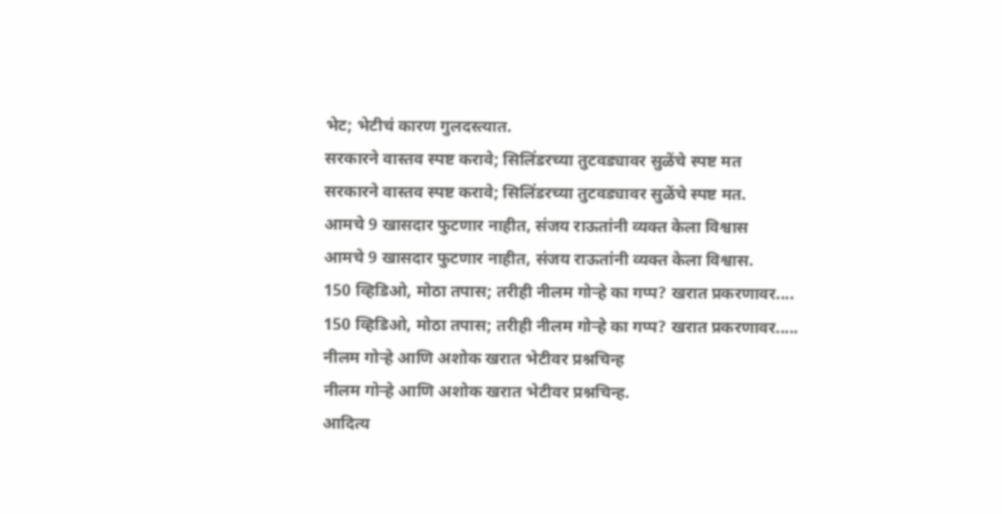भेट; भेटीचं कारण गुलदस्त्यात.
सरकारने वास्तव स्पष्ट करावे; सिलिंडरच्या तुटवड्यावर सुळेंचे स्पष्ट मत
सरकारने वास्तव स्पष्ट करावे; सिलिंडरच्या तुटवड्यावर सुळेंचे स्पष्ट मत.
आमचे 9 खासदार फुटणार नाहीत, संजय राऊतांनी व्यक्त केला विश्वास
आमचे 9 खासदार फुटणार नाहीत, संजय राऊतांनी व्यक्त केला विश्वास.
150 व्हिडिओ, मोठा तपास; तरीही नीलम गोऱ्हे का गप्प? खरात प्रकरणावर....
150 व्हिडिओ, मोठा तपास; तरीही नीलम गोऱ्हे का गप्प? खरात प्रकरणावर.....
नीलम गोऱ्हे आणि अशोक खरात भेटीवर प्रश्नचिन्ह
नीलम गोऱ्हे आणि अशोक खरात भेटीवर प्रश्नचिन्ह.
आदित्य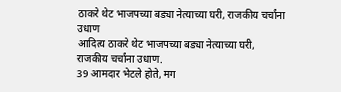ठाकरे थेट भाजपच्या बड्या नेत्याच्या घरी, राजकीय चर्चांना उधाण
आदित्य ठाकरे थेट भाजपच्या बड्या नेत्याच्या घरी, राजकीय चर्चांना उधाण.
39 आमदार भेटले होते, मग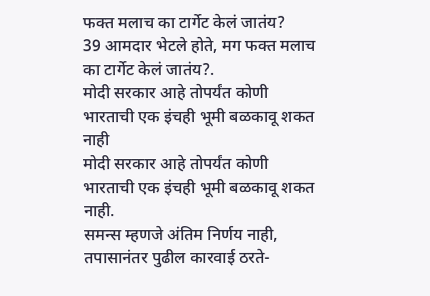फक्त मलाच का टार्गेट केलं जातंय?
39 आमदार भेटले होते, मग फक्त मलाच का टार्गेट केलं जातंय?.
मोदी सरकार आहे तोपर्यंत कोणी भारताची एक इंचही भूमी बळकावू शकत नाही
मोदी सरकार आहे तोपर्यंत कोणी भारताची एक इंचही भूमी बळकावू शकत नाही.
समन्स म्हणजे अंतिम निर्णय नाही, तपासानंतर पुढील कारवाई ठरते-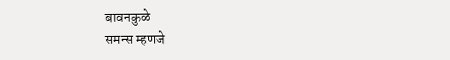बावनकुळे
समन्स म्हणजे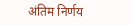अंतिम निर्णय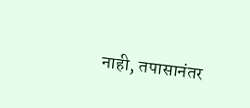नाही, तपासानंतर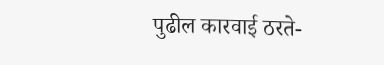पुढील कारवाई ठरते-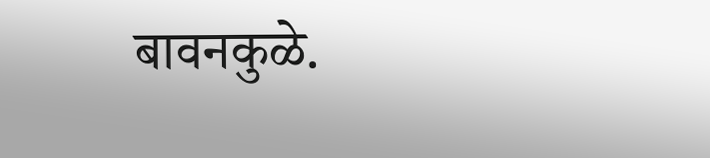बावनकुळे.